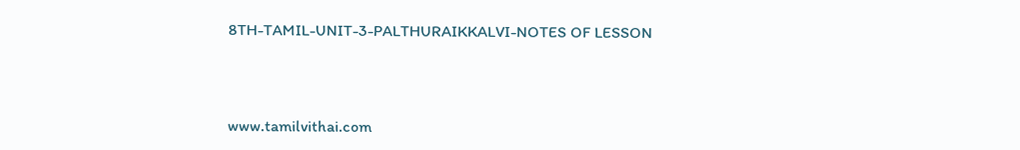8TH-TAMIL-UNIT-3-PALTHURAIKKALVI-NOTES OF LESSON



www.tamilvithai.com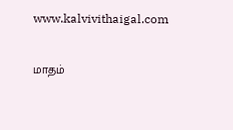www.kalvivithaigal.com

மாதம்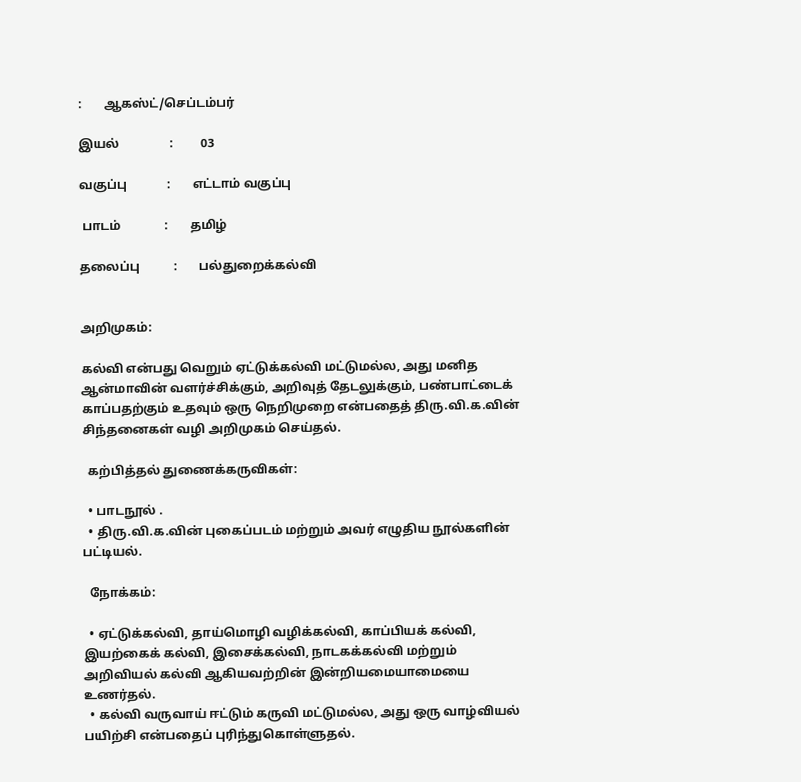:       ஆகஸ்ட்/செப்டம்பர்

இயல்                :         03

வகுப்பு             :       எட்டாம் வகுப்பு

 பாடம்              :       தமிழ்

தலைப்பு           :       பல்துறைக்கல்வி


அறிமுகம்:

கல்வி என்பது வெறும் ஏட்டுக்கல்வி மட்டுமல்ல, அது மனித ஆன்மாவின் வளர்ச்சிக்கும், அறிவுத் தேடலுக்கும், பண்பாட்டைக் காப்பதற்கும் உதவும் ஒரு நெறிமுறை என்பதைத் திரு.வி.க.வின் சிந்தனைகள் வழி அறிமுகம் செய்தல்.

  கற்பித்தல் துணைக்கருவிகள்:

  • பாடநூல் .
  • திரு.வி.க.வின் புகைப்படம் மற்றும் அவர் எழுதிய நூல்களின் பட்டியல்.

  நோக்கம்:

  • ஏட்டுக்கல்வி, தாய்மொழி வழிக்கல்வி, காப்பியக் கல்வி, இயற்கைக் கல்வி, இசைக்கல்வி, நாடகக்கல்வி மற்றும் அறிவியல் கல்வி ஆகியவற்றின் இன்றியமையாமையை உணர்தல்.
  • கல்வி வருவாய் ஈட்டும் கருவி மட்டுமல்ல, அது ஒரு வாழ்வியல் பயிற்சி என்பதைப் புரிந்துகொள்ளுதல்.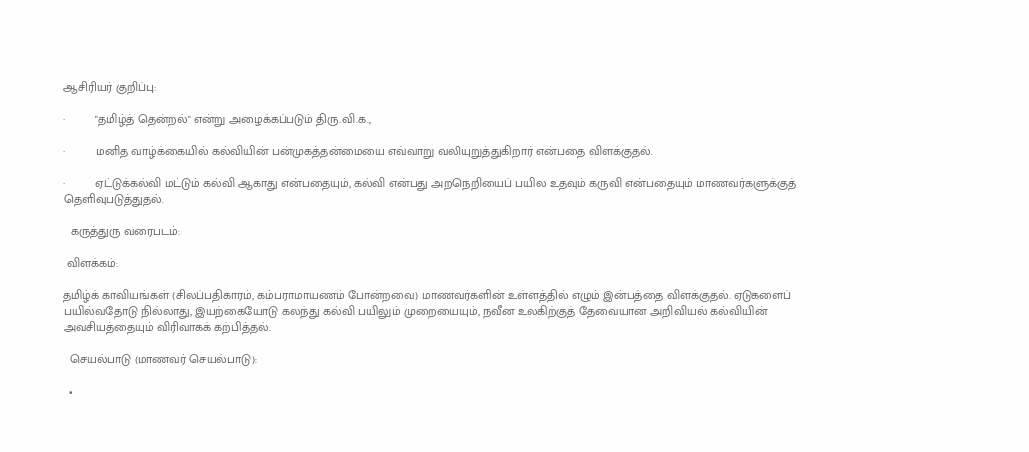ஆசிரியர் குறிப்பு:

·         "தமிழ்த் தென்றல்" என்று அழைக்கப்படும் திரு.வி.க.,

·         மனித வாழ்க்கையில் கல்வியின் பன்முகத்தன்மையை எவ்வாறு வலியுறுத்துகிறார் என்பதை விளக்குதல்.

·         ஏட்டுக்கல்வி மட்டும் கல்வி ஆகாது என்பதையும், கல்வி என்பது அறநெறியைப் பயில உதவும் கருவி என்பதையும் மாணவர்களுக்குத் தெளிவுபடுத்துதல்.

  கருத்துரு வரைபடம்:

 விளக்கம்:

தமிழ்க் காவியங்கள் (சிலப்பதிகாரம், கம்பராமாயணம் போன்றவை) மாணவர்களின் உள்ளத்தில் எழும் இன்பத்தை விளக்குதல். ஏடுகளைப் பயில்வதோடு நில்லாது, இயற்கையோடு கலந்து கல்வி பயிலும் முறையையும், நவீன உலகிற்குத் தேவையான அறிவியல் கல்வியின் அவசியத்தையும் விரிவாகக் கற்பித்தல்.

  செயல்பாடு (மாணவர் செயல்பாடு):

  •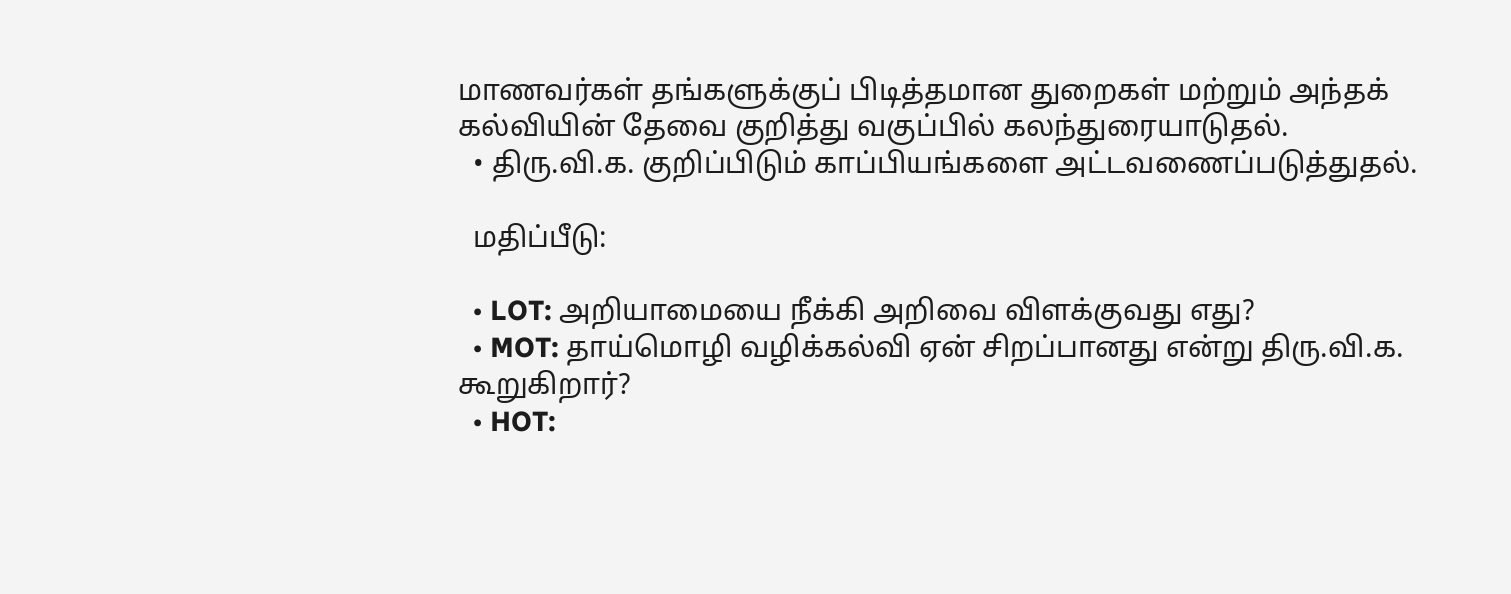மாணவர்கள் தங்களுக்குப் பிடித்தமான துறைகள் மற்றும் அந்தக் கல்வியின் தேவை குறித்து வகுப்பில் கலந்துரையாடுதல்.
  • திரு.வி.க. குறிப்பிடும் காப்பியங்களை அட்டவணைப்படுத்துதல்.

  மதிப்பீடு:

  • LOT: அறியாமையை நீக்கி அறிவை விளக்குவது எது?
  • MOT: தாய்மொழி வழிக்கல்வி ஏன் சிறப்பானது என்று திரு.வி.க. கூறுகிறார்?
  • HOT: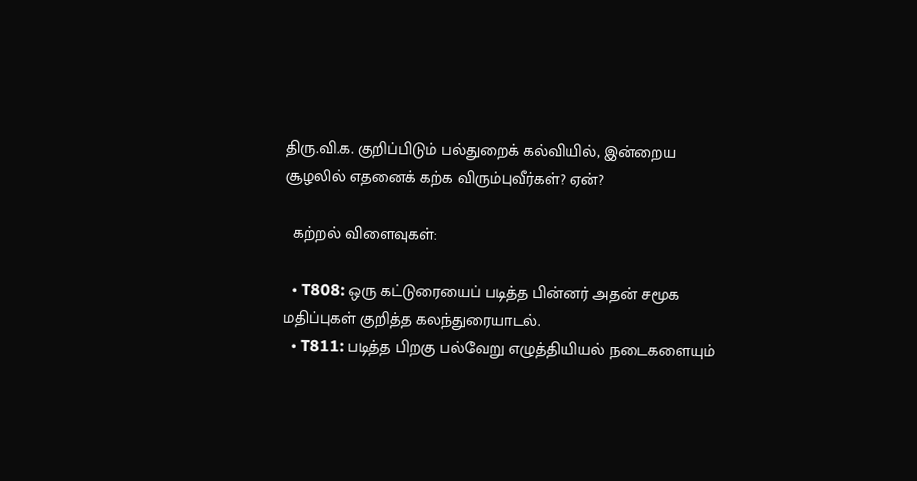திரு.வி.க. குறிப்பிடும் பல்துறைக் கல்வியில், இன்றைய சூழலில் எதனைக் கற்க விரும்புவீர்கள்? ஏன்?

  கற்றல் விளைவுகள்:

  • T808: ஒரு கட்டுரையைப் படித்த பின்னர் அதன் சமூக மதிப்புகள் குறித்த கலந்துரையாடல்.
  • T811: படித்த பிறகு பல்வேறு எழுத்தியியல் நடைகளையும்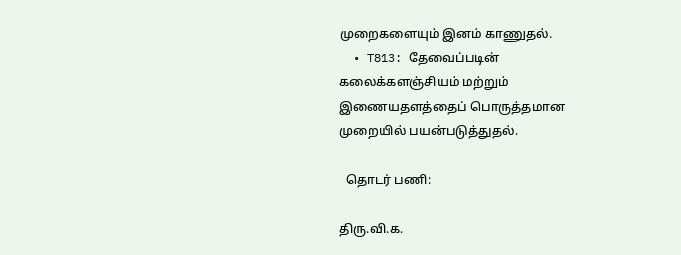முறைகளையும் இனம் காணுதல்.
  • T813: தேவைப்படின் கலைக்களஞ்சியம் மற்றும் இணையதளத்தைப் பொருத்தமான முறையில் பயன்படுத்துதல்.

  தொடர் பணி:

திரு.வி.க.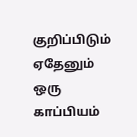குறிப்பிடும் ஏதேனும் ஒரு காப்பியம்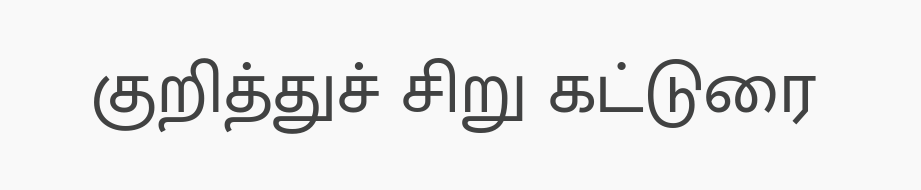குறித்துச் சிறு கட்டுரை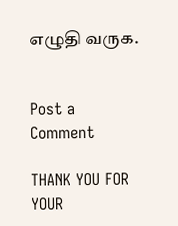எழுதி வருக.


Post a Comment

THANK YOU FOR YOUR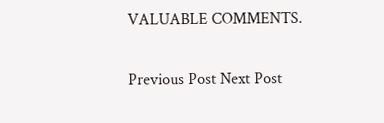VALUABLE COMMENTS.

Previous Post Next Post